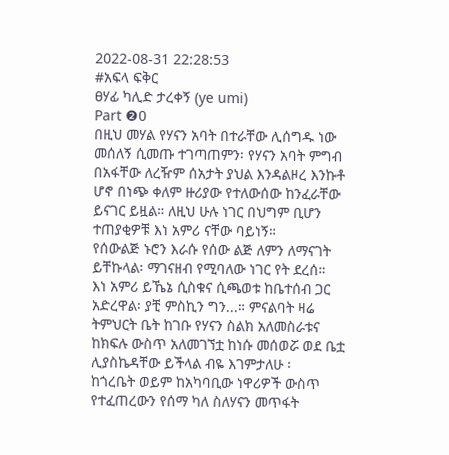2022-08-31 22:28:53
#አፍላ ፍቅር
ፀሃፊ ካሊድ ታረቀኝ (ye umi)
Part ❷0
በዚህ መሃል የሃናን አባት በተራቸው ሊሰግዱ ነው መሰለኝ ሲመጡ ተገጣጠምን፡ የሃናን አባት ምግብ በአፋቸው ለረዥም ሰአታት ያህል እንዳልዞረ እንኩቶ ሆኖ በነጭ ቀለም ዙሪያው የተለውሰው ከንፈራቸው ይናገር ይዟል። ለዚህ ሁሉ ነገር በህግም ቢሆን ተጠያቂዎቹ እነ አምሪ ናቸው ባይነኝ።
የሰውልጅ ኑሮን እራሱ የሰው ልጅ ለምን ለማናገት ይቸኩላል፡ ማገናዘብ የሚባለው ነገር የት ደረሰ።
እነ አምሪ ይኼኔ ሲስቁና ሲጫወቱ ከቤተሰብ ጋር አድረዋል፡ ያቺ ምስኪን ግን...። ምናልባት ዛሬ ትምህርት ቤት ከገቡ የሃናን ስልክ አለመስራቱና ከክፍሉ ውስጥ አለመገኘቷ ከነሱ መሰወሯ ወደ ቤቷ ሊያስኬዳቸው ይችላል ብዬ እገምታለሁ ፡
ከጎረቤት ወይም ከአካባቢው ነዋሪዎች ውስጥ የተፈጠረውን የሰማ ካለ ስለሃናን መጥፋት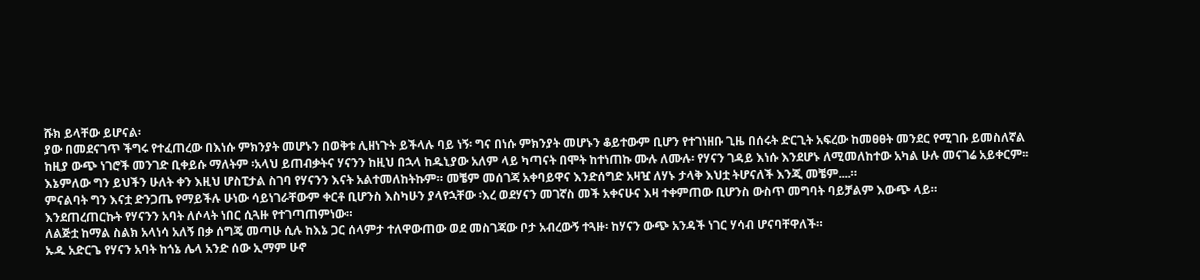ሹክ ይላቸው ይሆናል፡
ያው በመደናገጥ ችግሩ የተፈጠረው በእነሱ ምክንያት መሆኑን በወቅቱ ሊዘነጉት ይችላሉ ባይ ነኝ፡ ግና በነሱ ምክንያት መሆኑን ቆይተውም ቢሆን የተገነዘቡ ጊዜ በሰሩት ድርጊት አፍረው ከመፀፀት መንደር የሚገቡ ይመስለኛል
ከዚያ ውጭ ነገሮች መንገድ ቢቀይሱ ማለትም ፡አላህ ይጠብቃትና ሃናንን ከዚህ በኋላ ከዱኒያው አለም ላይ ካጣናት በሞት ከተነጠኩ ሙሉ ለሙሉ፡ የሃናን ገዳይ እነሱ እንደሆኑ ለሚመለከተው አካል ሁሉ መናገሬ አይቀርም፡፡
እኔምለው ግን ይህችን ሁለት ቀን እዚህ ሆስፒታል ስገባ የሃናንን እናት አልተመለከትኩም። መቼም መሰገጃ አቀባይዋና እንድሰግድ አዛዧ ለሃኑ ታላቅ እህቷ ትሆናለች እንጂ መቼም....።
ምናልባት ግን እናቷ ድንጋጤ የማይችሉ ሁነው ሳይነገራቸውም ቀርቶ ቢሆንስ እስካሁን ያላየኋቸው ፡እረ ወደሃናን መገኛስ መች አቀናሁና እዛ ተቀምጠው ቢሆንስ ውስጥ መግባት ባይቻልም እውጭ ላይ።
እንደጠረጠርኩት የሃናንን አባት ለሶላት ነበር ሲጓዙ የተገጣጠምነው።
ለልጅቷ ከማል ስልክ አላነሳ አለኝ በቃ ሰግጄ መጣሁ ሲሉ ከእኔ ጋር ሰላምታ ተለዋውጠው ወደ መስገጃው ቦታ አብረውኝ ተጓዙ፡ ከሃናን ውጭ አንዳች ነገር ሃሳብ ሆናባቸዋለች።
ኡዱ አድርጌ የሃናን አባት ከጎኔ ሌላ አንድ ሰው ኢማም ሁኖ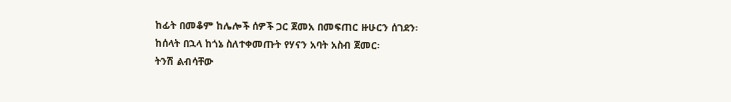ከፊት በመቆም ከሌሎች ሰዎች ጋር ጀመአ በመፍጠር ዙሁርን ሰገደን፡
ከሰላት በኋላ ከጎኔ ስለተቀመጡት የሃናን አባት አስብ ጀመር፡
ትንሽ ልብሳቸው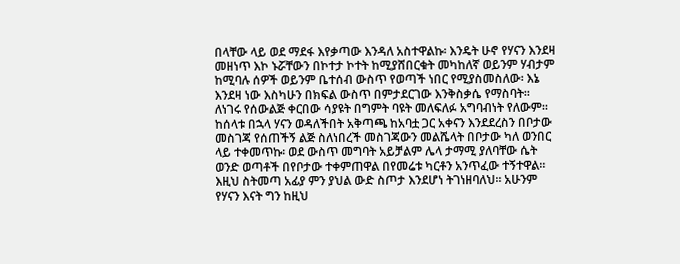በላቸው ላይ ወደ ማደፋ እየቃጣው እንዳለ አስተዋልኩ፡ እንዴት ሁኖ የሃናን እንደዛ መዘነጥ እኮ ኑሯቸውን በኮተታ ኮተት ከሚያሸበርቁት መካከለኛ ወይንም ሃብታም ከሚባሉ ሰዎች ወይንም ቤተሰብ ውስጥ የወጣች ነበር የሚያስመስለው፡ እኔ እንደዛ ነው እስካሁን በክፍል ውስጥ በምታደርገው እንቅስቃሴ የማስባት። ለነገሩ የሰውልጅ ቀርበው ሳያዩት በግምት ባዩት መለፍለፉ አግባብነት የለውም።
ከሰላቱ በኋላ ሃናን ወዳለችበት አቅጣጫ ከአባቷ ጋር አቀናን እንደደረስን በቦታው መስገጃ የሰጠችኝ ልጅ ስለነበረች መስገጃውን መልሼላት በቦታው ካለ ወንበር ላይ ተቀመጥኩ፡ ወደ ውስጥ መግባት አይቻልም ሌላ ታማሚ ያለባቸው ሴት ወንድ ወጣቶች በየቦታው ተቀምጠዋል በየመሬቱ ካርቶን አንጥፈው ተኝተዋል። እዚህ ስትመጣ አፊያ ምን ያህል ውድ ስጦታ እንደሆነ ትገነዘባለህ። አሁንም የሃናን እናት ግን ከዚህ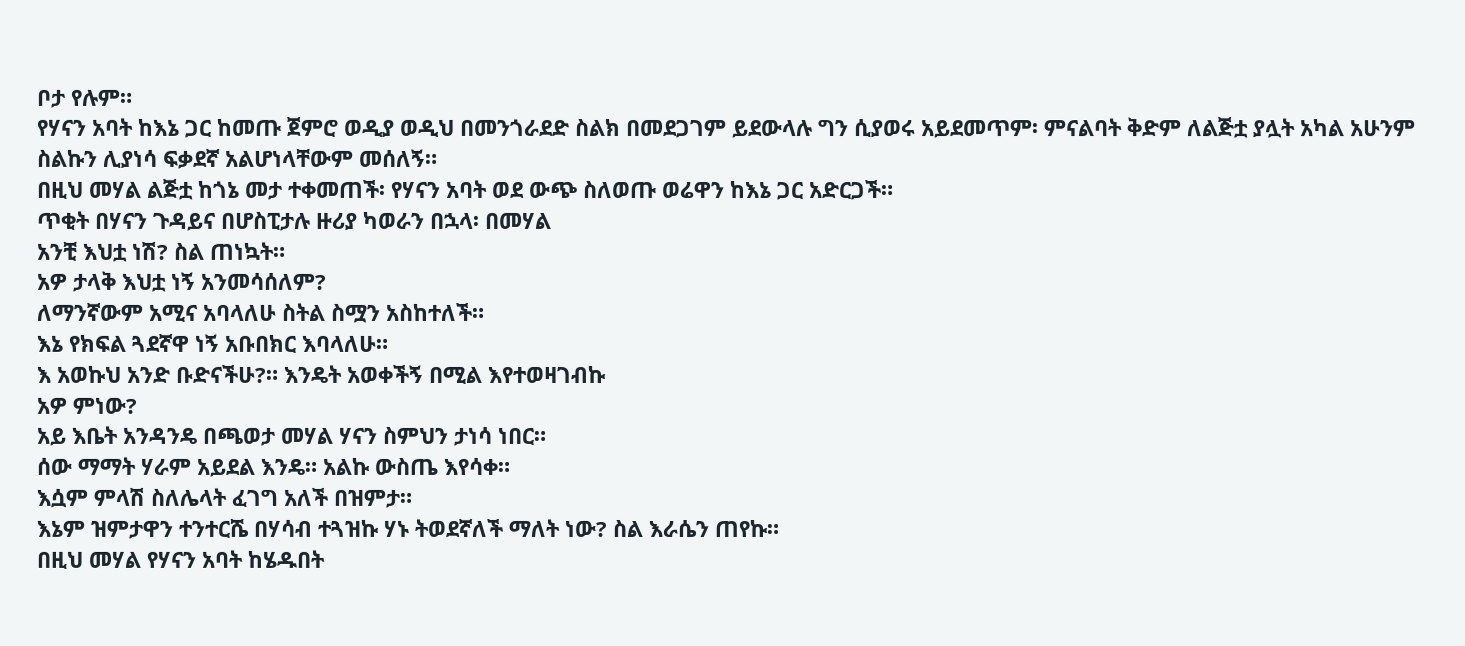ቦታ የሉም።
የሃናን አባት ከእኔ ጋር ከመጡ ጀምሮ ወዲያ ወዲህ በመንጎራደድ ስልክ በመደጋገም ይደውላሉ ግን ሲያወሩ አይደመጥም፡ ምናልባት ቅድም ለልጅቷ ያሏት አካል አሁንም ስልኩን ሊያነሳ ፍቃደኛ አልሆነላቸውም መሰለኝ።
በዚህ መሃል ልጅቷ ከጎኔ መታ ተቀመጠች፡ የሃናን አባት ወደ ውጭ ስለወጡ ወሬዋን ከእኔ ጋር አድርጋች።
ጥቂት በሃናን ጉዳይና በሆስፒታሉ ዙሪያ ካወራን በኋላ፡ በመሃል
አንቺ እህቷ ነሽ? ስል ጠነኳት።
አዎ ታላቅ እህቷ ነኝ አንመሳሰለም?
ለማንኛውም አሚና አባላለሁ ስትል ስሟን አስከተለች።
እኔ የክፍል ጓደኛዋ ነኝ አቡበክር እባላለሁ።
እ አወኩህ አንድ ቡድናችሁ?። እንዴት አወቀችኝ በሚል እየተወዛገብኩ
አዎ ምነው?
አይ እቤት አንዳንዴ በጫወታ መሃል ሃናን ስምህን ታነሳ ነበር።
ሰው ማማት ሃራም አይደል እንዴ። አልኩ ውስጤ እየሳቀ።
እሷም ምላሽ ስለሌላት ፈገግ አለች በዝምታ።
እኔም ዝምታዋን ተንተርሼ በሃሳብ ተጓዝኩ ሃኑ ትወደኛለች ማለት ነው? ስል እራሴን ጠየኩ።
በዚህ መሃል የሃናን አባት ከሄዱበት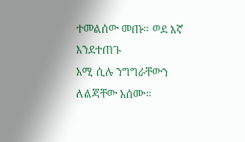ተመልሰው መጡ። ወደ እኛ እንደተጠጉ
አሚ ሲሉ ንግግራቸውን ለልጃቸው አሰሙ።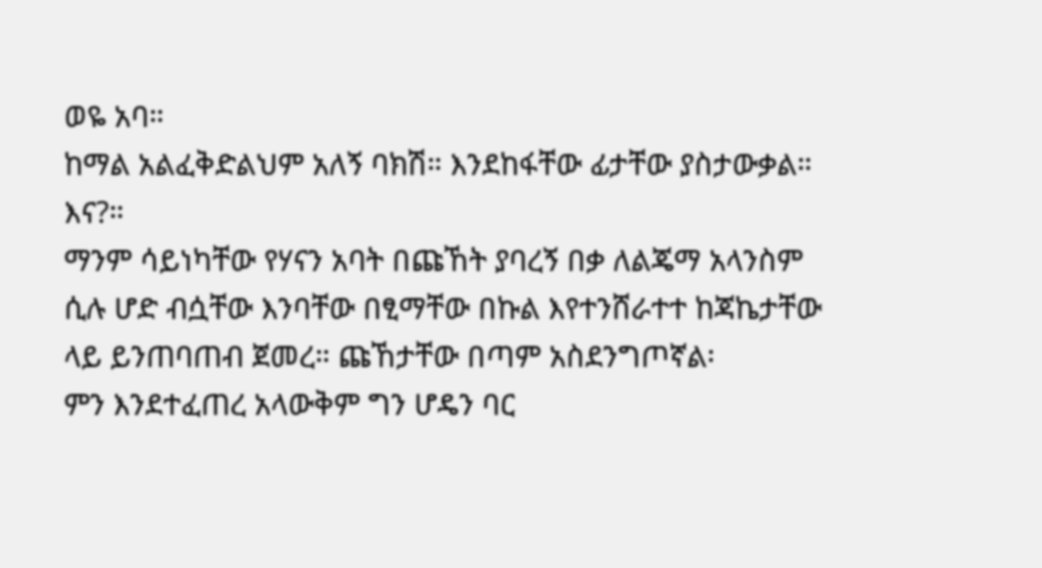ወዬ አባ።
ከማል አልፈቅድልህም አለኝ ባክሽ። እንደከፋቸው ፊታቸው ያስታውቃል።
እና?።
ማንም ሳይነካቸው የሃናን አባት በጩኸት ያባረኝ በቃ ለልጄማ አላንስም ሲሉ ሆድ ብሷቸው እንባቸው በፂማቸው በኩል እየተንሸራተተ ከጃኬታቸው ላይ ይንጠባጠብ ጀመረ። ጩኸታቸው በጣም አስደንግጦኛል፡
ምን እንደተፈጠረ አላውቅም ግን ሆዴን ባር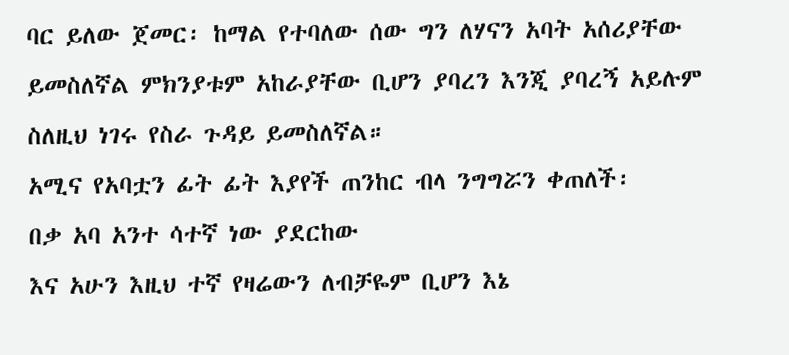ባር ይለው ጀመር፡ ከማል የተባለው ሰው ግን ለሃናን አባት አሰሪያቸው ይመስለኛል ምክንያቱም አከራያቸው ቢሆን ያባረን እንጂ ያባረኝ አይሉም ስለዚህ ነገሩ የስራ ጉዳይ ይመስለኛል።
አሚና የአባቷን ፊት ፊት እያየች ጠንከር ብላ ንግግሯን ቀጠለች፡
በቃ አባ አንተ ሳተኛ ነው ያደርከው
እና አሁን እዚህ ተኛ የዛሬውን ለብቻዬም ቢሆን እኔ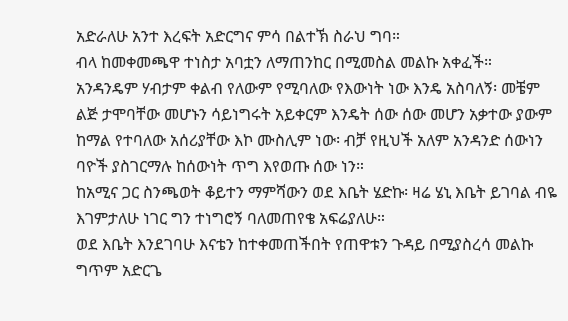አድራለሁ አንተ እረፍት አድርግና ምሳ በልተኽ ስራህ ግባ።
ብላ ከመቀመጫዋ ተነስታ አባቷን ለማጠንከር በሚመስል መልኩ አቀፈች።
አንዳንዴም ሃብታም ቀልብ የለውም የሚባለው የእውነት ነው እንዴ አስባለኝ፡ መቼም ልጅ ታሞባቸው መሆኑን ሳይነግሩት አይቀርም እንዴት ሰው ሰው መሆን አቃተው ያውም ከማል የተባለው አሰሪያቸው እኮ ሙስሊም ነው፡ ብቻ የዚህች አለም አንዳንድ ሰውነን ባዮች ያስገርማሉ ከሰውነት ጥግ እየወጡ ሰው ነን።
ከአሚና ጋር ስንጫወት ቆይተን ማምሻውን ወደ እቤት ሄድኩ፡ ዛሬ ሄኒ እቤት ይገባል ብዬ እገምታለሁ ነገር ግን ተነግሮኝ ባለመጠየቄ አፍሬያለሁ።
ወደ እቤት እንደገባሁ እናቴን ከተቀመጠችበት የጠዋቱን ጉዳይ በሚያስረሳ መልኩ ግጥም አድርጌ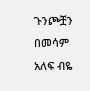ጉንጮቿን በመሳም አለፍ ብዬ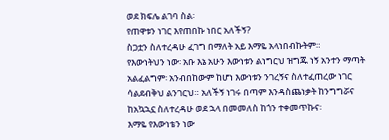ወደ ክፍሌ ልገባ ስል፡
የጠዋቱን ነገር እየጠበኩ ነበር አለችኝ?
ስጋቷን ስለተረዳሁ ፈገግ በማለት አይ እማዬ አላነበብኩትም።
የእውነትህን ነው፡ አቡ እኔ አሁን እውነቱን ልነግርህ ዝግጁ ነኝ አንተን ማጣት አልፈልግም፡ አንብበከውም ከሆነ እውነቱን ንገረኝና ስለተፈጠረው ነገር ሳልደብቅህ ልንገርህ። አለችኝ ነገሩ በጣም እንዳስጨነቃት ከንግግሯና ከአኳኋኗ ስለተረዳሁ ወደ ኋላ በመመለስ ከጎን ተቀመጥኩና፡
እማዬ የእውነቴን ነው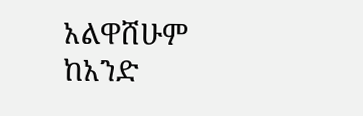አልዋሸሁም ከአንድ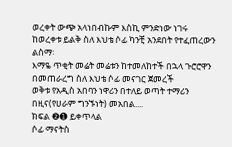ወረቀት ውጭ አላነበብኩም እስኪ ምንድነው ነገሩ ከወረቀቱ ይልቅ ስለ እህቴ ሶፊ ካንቺ አንደበት የተፈጠረውን ልስማ፡
እማዬ ጥቂት መሬት መሬቱን ከተመለከተች በኋላ ጉሮሮዋን በመጠራረግ ስለ እህቴ ሶፊ መናገር ጀመረች
ወቅቱ የአዲስ አበባን ነዋሪን በተለይ ወጣት ተማሪን በዚና(የሀራም ግንኙነት) መአበል....
ክፍል ❷➊ ይቀጥላል
ሶፊ ማናትስ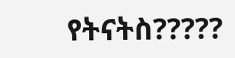የትናትስ?????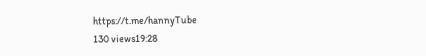https://t.me/hannyTube
130 views19:28